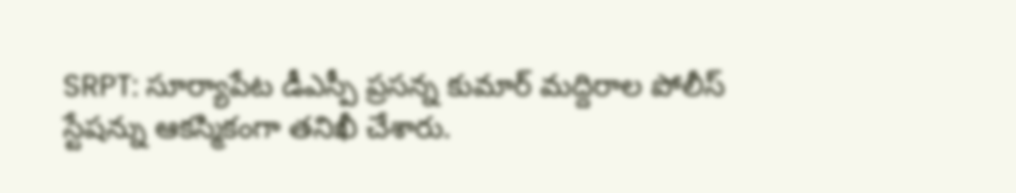SRPT: సూర్యాపేట డీఎస్పీ ప్రసన్న కుమార్ మద్దిరాల పోలీస్ స్టేషన్ను ఆకస్మికంగా తనిఖీ చేశారు.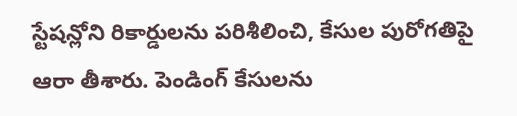స్టేషన్లోని రికార్డులను పరిశీలించి, కేసుల పురోగతిపై ఆరా తీశారు. పెండింగ్ కేసులను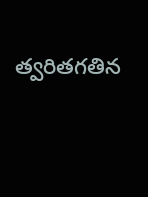త్వరితగతిన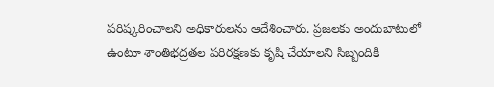పరిష్కరించాలని అధికారులను ఆదేశించారు. ప్రజలకు అందుబాటులో ఉంటూ శాంతిభద్రతల పరిరక్షణకు కృషి చేయాలని సిబ్బందికి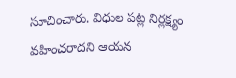సూచించారు. విధుల పట్ల నిర్లక్ష్యం వహించరాదని ఆయన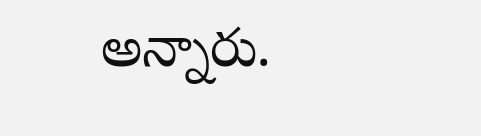అన్నారు.